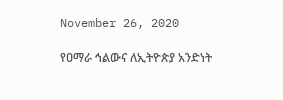November 26, 2020

የዐማራ ኅልውና ለኢትዮጵያ አንድነት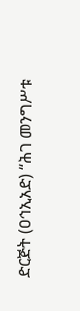ድርጅት (ዐኅኢአድ) “ሕገ መንግሥቱ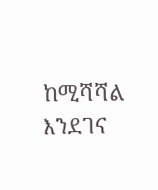ከሚሻሻል እንደገና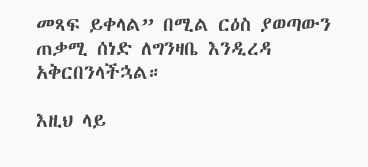መጻፍ ይቀላል” በሚል ርዕስ ያወጣውን ጠቃሚ ሰነድ ለግንዛቤ እንዲረዳ አቅርበንላችኋል።

እዚህ ላይ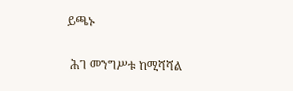ይጫኑ

 ሕገ መንግሥቱ ከሚሻሻል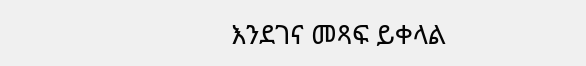እንደገና መጻፍ ይቀላል